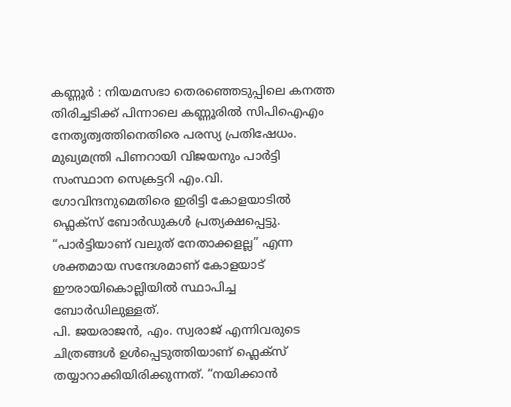കണ്ണൂർ : നിയമസഭാ തെരഞ്ഞെടുപ്പിലെ കനത്ത തിരിച്ചടിക്ക് പിന്നാലെ കണ്ണൂരിൽ സിപിഐഎം നേതൃത്വത്തിനെതിരെ പരസ്യ പ്രതിഷേധം. മുഖ്യമന്ത്രി പിണറായി വിജയനും പാർട്ടി സംസ്ഥാന സെക്രട്ടറി എം.വി. ഗോവിന്ദനുമെതിരെ ഇരിട്ടി കോളയാടിൽ ഫ്ലെക്സ് ബോർഡുകൾ പ്രത്യക്ഷപ്പെട്ടു. “പാർട്ടിയാണ് വലുത് നേതാക്കളല്ല” എന്ന ശക്തമായ സന്ദേശമാണ് കോളയാട് ഈരായികൊല്ലിയിൽ സ്ഥാപിച്ച ബോർഡിലുള്ളത്.
പി. ജയരാജൻ, എം. സ്വരാജ് എന്നിവരുടെ ചിത്രങ്ങൾ ഉൾപ്പെടുത്തിയാണ് ഫ്ലെക്സ് തയ്യാറാക്കിയിരിക്കുന്നത്. “നയിക്കാൻ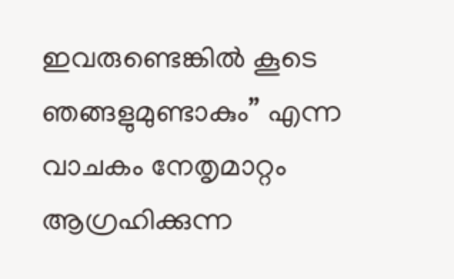ഇവരുണ്ടെങ്കിൽ കൂടെ ഞങ്ങളുമുണ്ടാകും” എന്ന വാചകം നേതൃമാറ്റം ആഗ്രഹിക്കുന്ന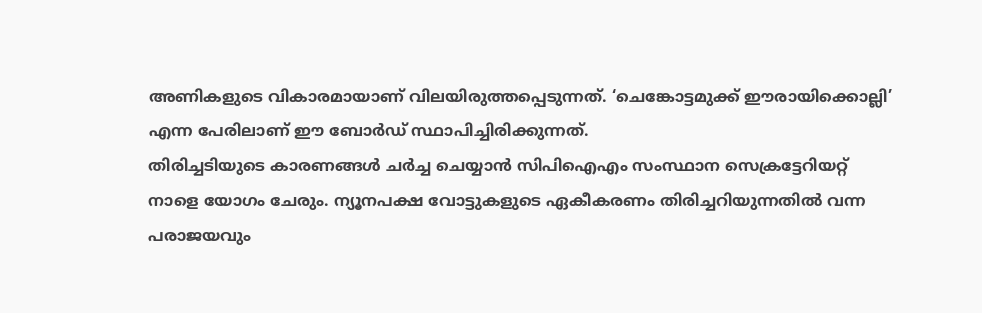അണികളുടെ വികാരമായാണ് വിലയിരുത്തപ്പെടുന്നത്. ‘ചെങ്കോട്ടമുക്ക് ഈരായിക്കൊല്ലി’ എന്ന പേരിലാണ് ഈ ബോർഡ് സ്ഥാപിച്ചിരിക്കുന്നത്.
തിരിച്ചടിയുടെ കാരണങ്ങൾ ചർച്ച ചെയ്യാൻ സിപിഐഎം സംസ്ഥാന സെക്രട്ടേറിയറ്റ് നാളെ യോഗം ചേരും. ന്യൂനപക്ഷ വോട്ടുകളുടെ ഏകീകരണം തിരിച്ചറിയുന്നതിൽ വന്ന പരാജയവും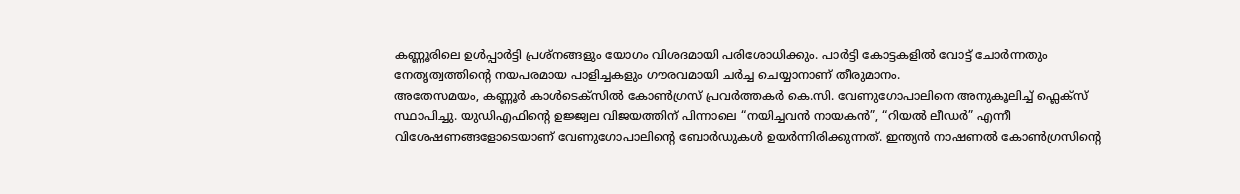കണ്ണൂരിലെ ഉൾപ്പാർട്ടി പ്രശ്നങ്ങളും യോഗം വിശദമായി പരിശോധിക്കും. പാർട്ടി കോട്ടകളിൽ വോട്ട് ചോർന്നതും നേതൃത്വത്തിന്റെ നയപരമായ പാളിച്ചകളും ഗൗരവമായി ചർച്ച ചെയ്യാനാണ് തീരുമാനം.
അതേസമയം, കണ്ണൂർ കാൾടെക്സിൽ കോൺഗ്രസ് പ്രവർത്തകർ കെ.സി. വേണുഗോപാലിനെ അനുകൂലിച്ച് ഫ്ലെക്സ് സ്ഥാപിച്ചു. യുഡിഎഫിന്റെ ഉജ്ജ്വല വിജയത്തിന് പിന്നാലെ “നയിച്ചവൻ നായകൻ”, “റിയൽ ലീഡർ” എന്നീ വിശേഷണങ്ങളോടെയാണ് വേണുഗോപാലിന്റെ ബോർഡുകൾ ഉയർന്നിരിക്കുന്നത്. ഇന്ത്യൻ നാഷണൽ കോൺഗ്രസിന്റെ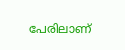പേരിലാണ്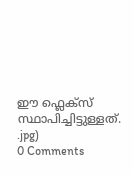ഈ ഫ്ലെക്സ് സ്ഥാപിച്ചിട്ടുള്ളത്.
.jpg)
0 Comments